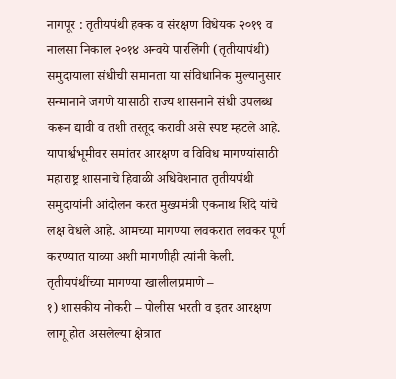नागपूर : तृतीयपंथी हक्क व संरक्षण विधेयक २०१९ व नालसा निकाल २०१४ अन्वये पारलिंगी (तृतीयापंथी) समुदायाला संधीची समानता या संविधानिक मुल्यानुसार सन्मानाने जगणे यासाठी राज्य शासनाने संधी उपलब्ध करून द्यावी व तशी तरतूद करावी असे स्पष्ट म्हटले आहे. यापार्श्वभूमीवर समांतर आरक्षण व विविध मागण्यांसाठी महाराष्ट्र शासनाचे हिवाळी अधिवेशनात तृतीयपंथी समुदायांनी आंदोलन करत मुख्यमंत्री एकनाथ शिंदे यांचे लक्ष वेधले आहे. आमच्या मागण्या लवकरात लवकर पूर्ण करण्यात याव्या अशी मागणीही त्यांनी केली.
तृतीयपंथींच्या मागण्या खालीलप्रमाणे –
१) शासकीय नोकरी – पोलीस भरती व इतर आरक्षण लागू होत असलेल्या क्षेत्रात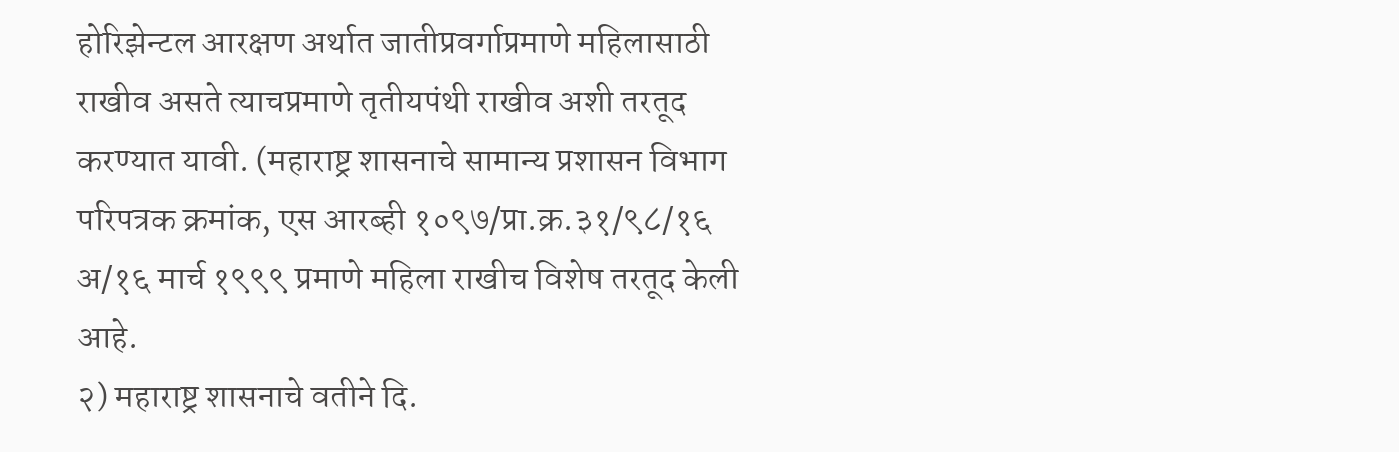होरिझेन्टल आरक्षण अर्थात जातीप्रवर्गाप्रमाणे महिलासाठी राखीव असते त्याचप्रमाणे तृतीयपंथी राखीव अशी तरतूद करण्यात यावी. (महाराष्ट्र शासनाचे सामान्य प्रशासन विभाग परिपत्रक क्रमांक, एस आरब्ही १०९७/प्रा.क्र.३१/९८/१६ अ/१६ मार्च १९९९ प्रमाणे महिला राखीच विशेष तरतूद केली आहे.
२) महाराष्ट्र शासनाचे वतीने दि.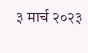३ मार्च २०२३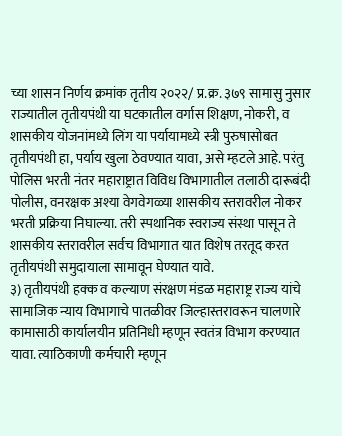च्या शासन निर्णय क्रमांक तृतीय २०२२/ प्र.क्र. ३७९ सामासु नुसार राज्यातील तृतीयपंथी या घटकातील वर्गास शिक्षण, नोकरी, व शासकीय योजनांमध्ये लिंग या पर्यायामध्ये स्त्री पुरुषासोबत तृतीयपंथी हा, पर्याय खुला ठेवण्यात यावा, असे म्हटले आहे. परंतु पोलिस भरती नंतर महाराष्ट्रात विविध विभागातील तलाठी दारूबंदी पोलीस, वनरक्षक अश्या वेगवेगळ्या शासकीय स्तरावरील नोकर भरती प्रक्रिया निघाल्या. तरी स्पथानिक स्वराज्य संस्था पासून ते शासकीय स्तरावरील सर्वच विभागात यात विशेष तरतूद करत तृतीयपंथी समुदायाला सामावून घेण्यात यावे.
३) तृतीयपंथी हक्क व कल्याण संरक्षण मंडळ महाराष्ट्र राज्य यांचे सामाजिक न्याय विभागाचे पातळीवर जिल्हास्तरावरून चालणारे कामासाठी कार्यालयीन प्रतिनिधी म्हणून स्वतंत्र विभाग करण्यात यावा. त्याठिकाणी कर्मचारी म्हणून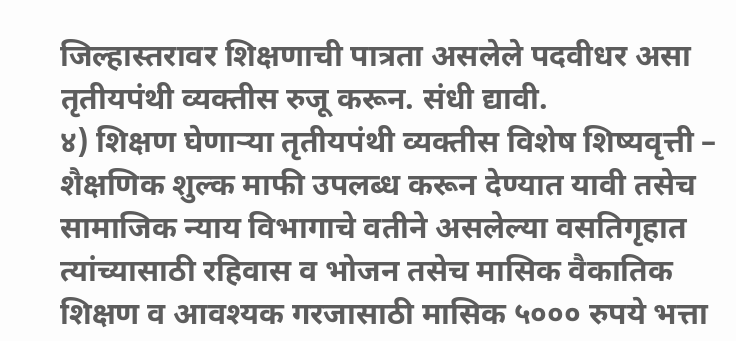जिल्हास्तरावर शिक्षणाची पात्रता असलेले पदवीधर असा तृतीयपंथी व्यक्तीस रुजू करून. संधी द्यावी.
४) शिक्षण घेणाऱ्या तृतीयपंथी व्यक्तीस विशेष शिष्यवृत्ती – शैक्षणिक शुल्क माफी उपलब्ध करून देण्यात यावी तसेच सामाजिक न्याय विभागाचे वतीने असलेल्या वसतिगृहात त्यांच्यासाठी रहिवास व भोजन तसेच मासिक वैकातिक शिक्षण व आवश्यक गरजासाठी मासिक ५००० रुपये भत्ता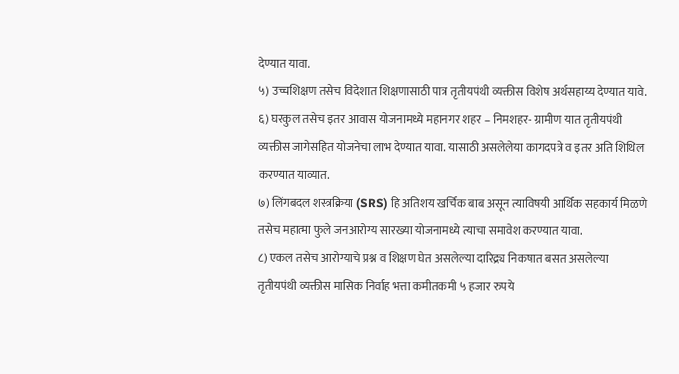देण्यात यावा.
५) उच्चशिक्षण तसेच विदेशात शिक्षणासाठी पात्र तृतीयपंथी व्यक्तीस विशेष अर्थसहाय्य देण्यात यावे.
६) घरकुल तसेच इतर आवास योजनामध्ये महानगर शहर – निमशहर- ग्रामीण यात तृतीयपंथी व्यक्तीस जागेसहित योजनेचा लाभ देण्यात यावा. यासाठी असलेलेया कागदपत्रे व इतर अति शिथिल करण्यात याव्यात.
७) लिंगबदल शस्त्रक्रिया (SRS) हि अतिशय खर्चिक बाब असून त्याविषयी आर्थिक सहकार्य मिळणे तसेच महात्मा फुले जनआरोग्य सारख्या योजनामध्ये त्याचा समावेश करण्यात यावा.
८) एकल तसेच आरोग्याचे प्रश्न व शिक्षण घेत असलेल्या दारिद्र्य निकषात बसत असलेल्या तृतीयपंथी व्यक्तीस मासिक निर्वाह भत्ता कमीतकमी ५ हजार रुपये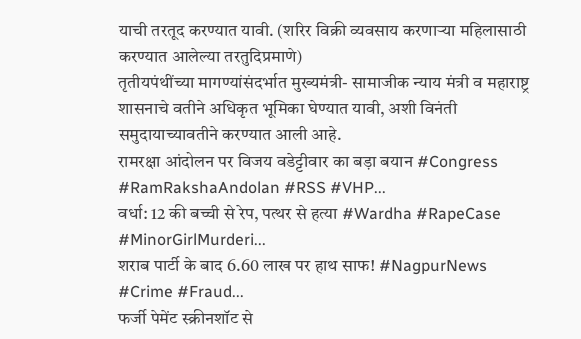याची तरतूद करण्यात यावी. (शरिर विक्री व्यवसाय करणाऱ्या महिलासाठी करण्यात आलेल्या तरतुदिप्रमाणे)
तृतीयपंथींच्या मागण्यांसंदर्भात मुख्यमंत्री- सामाजीक न्याय मंत्री व महाराष्ट्र शासनाचे वतीने अधिकृत भूमिका घेण्यात यावी, अशी विनंती समुदायाच्यावतीने करण्यात आली आहे.
रामरक्षा आंदोलन पर विजय वडेट्टीवार का बड़ा बयान #Congress #RamRakshaAndolan #RSS #VHP...
वर्धा: 12 की बच्ची से रेप, पत्थर से हत्या #Wardha #RapeCase #MinorGirlMurderi...
शराब पार्टी के बाद 6.60 लाख पर हाथ साफ! #NagpurNews #Crime #Fraud...
फर्जी पेमेंट स्क्रीनशॉट से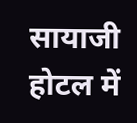सायाजी होटल में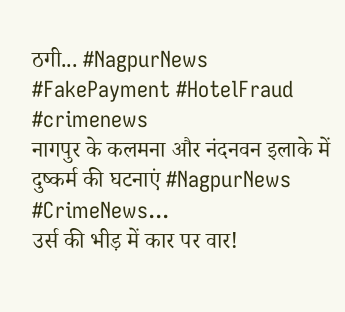ठगी... #NagpurNews #FakePayment #HotelFraud #crimenews
नागपुर के कलमना और नंदनवन इलाके में दुष्कर्म की घटनाएं #NagpurNews #CrimeNews...
उर्स की भीड़ में कार पर वार!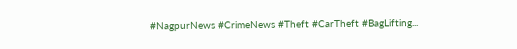#NagpurNews #CrimeNews #Theft #CarTheft #BagLifting...